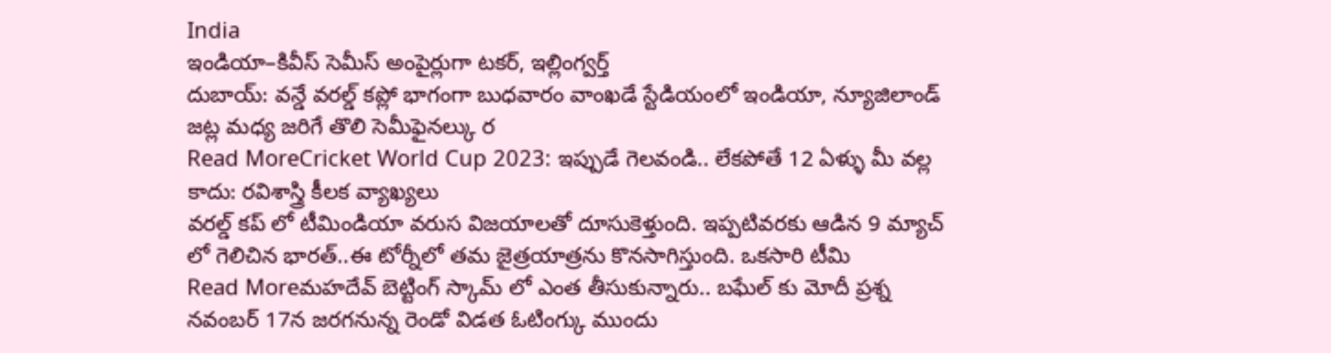India
ఇండియా–కివీస్ సెమీస్ అంపైర్లుగా టకర్, ఇల్లింగ్వర్త్
దుబాయ్: వన్డే వరల్డ్ కప్లో భాగంగా బుధవారం వాంఖడే స్టేడియంలో ఇండియా, న్యూజిలాండ్ జట్ల మధ్య జరిగే తొలి సెమీఫైనల్కు ర
Read MoreCricket World Cup 2023: ఇప్పుడే గెలవండి.. లేకపోతే 12 ఏళ్ళు మీ వల్ల కాదు: రవిశాస్త్రి కీలక వ్యాఖ్యలు
వరల్డ్ కప్ లో టీమిండియా వరుస విజయాలతో దూసుకెళ్తుంది. ఇప్పటివరకు ఆడిన 9 మ్యాచ్ లో గెలిచిన భారత్..ఈ టోర్నీలో తమ జైత్రయాత్రను కొనసాగిస్తుంది. ఒకసారి టీమి
Read Moreమహదేవ్ బెట్టింగ్ స్కామ్ లో ఎంత తీసుకున్నారు.. బఘేల్ కు మోదీ ప్రశ్న
నవంబర్ 17న జరగనున్న రెండో విడత ఓటింగ్కు ముందు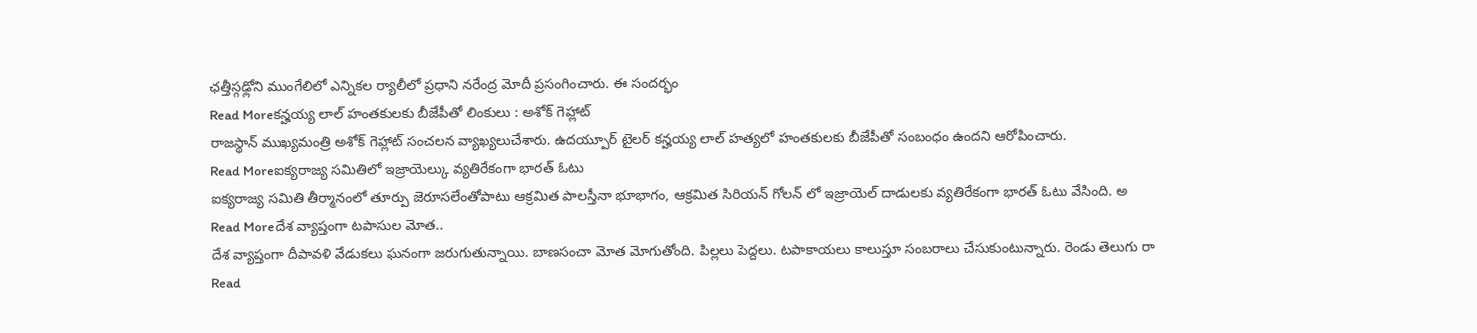ఛత్తీస్గఢ్లోని ముంగేలిలో ఎన్నికల ర్యాలీలో ప్రధాని నరేంద్ర మోదీ ప్రసంగించారు. ఈ సందర్భం
Read Moreకన్హయ్య లాల్ హంతకులకు బీజేపీతో లింకులు : అశోక్ గెహ్లాట్
రాజస్థాన్ ముఖ్యమంత్రి అశోక్ గెహ్లాట్ సంచలన వ్యాఖ్యలుచేశారు. ఉదయ్పూర్ టైలర్ కన్హయ్య లాల్ హత్యలో హంతకులకు బీజేపీతో సంబంధం ఉందని ఆరోపించారు.
Read Moreఐక్యరాజ్య సమితిలో ఇజ్రాయెల్కు వ్యతిరేకంగా భారత్ ఓటు
ఐక్యరాజ్య సమితి తీర్మానంలో తూర్పు జెరూసలేంతోపాటు ఆక్రమిత పాలస్తీనా భూభాగం, ఆక్రమిత సిరియన్ గోలన్ లో ఇజ్రాయెల్ దాడులకు వ్యతిరేకంగా భారత్ ఓటు వేసింది. అ
Read Moreదేశ వ్యాప్తంగా టపాసుల మోత..
దేశ వ్యాప్తంగా దీపావళి వేడుకలు ఘనంగా జరుగుతున్నాయి. బాణసంచా మోత మోగుతోంది. పిల్లలు పెద్దలు. టపాకాయలు కాలుస్తూ సంబరాలు చేసుకుంటున్నారు. రెండు తెలుగు రా
Read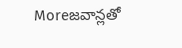Moreజవాన్లతో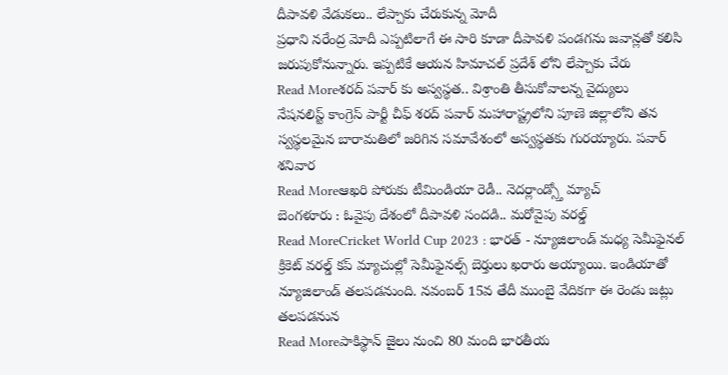దీపావళి వేడుకలు.. లేప్చాకు చేరుకున్న మోదీ
ప్రధాని నరేంద్ర మోదీ ఎప్పటిలాగే ఈ సారి కూడా దీపావళి పండగను జవాన్లతో కలిసి జరుపుకోనున్నారు. ఇప్పటికే ఆయన హిమాచల్ ప్రదేశ్ లోని లేప్చాకు చేరు
Read Moreశరద్ పవార్ కు అస్వస్థత.. విశ్రాంతి తీసుకోవాలన్న వైద్యులు
నేషనలిస్ట్ కాంగ్రెస్ పార్టీ చీఫ్ శరద్ పవార్ మహారాష్ట్రలోని పూణె జిల్లాలోని తన స్వస్థలమైన బారామతిలో జరిగిన సమావేశంలో అస్వస్థతకు గురయ్యారు. పవార్ శనివార
Read Moreఆఖరి పోరుకు టీమిండియా రెడీ.. నెదర్లాండ్స్తో మ్యాచ్
బెంగళూరు : ఓవైపు దేశంలో దీపావళి సందడి.. మరోవైపు వరల్డ్
Read MoreCricket World Cup 2023 : భారత్ - న్యూజిలాండ్ మధ్య సెమీఫైనల్
క్రికెట్ వరల్డ్ కప్ మ్యాచుల్లో సెమీఫైనల్స్ బెర్తులు ఖరారు అయ్యాయి. ఇండియాతో న్యూజిలాండ్ తలపడనుంది. నవంబర్ 15వ తేదీ ముంబై వేదికగా ఈ రెండు జట్లు తలపడనున
Read Moreపాకిస్థాన్ జైలు నుంచి 80 మంది భారతీయ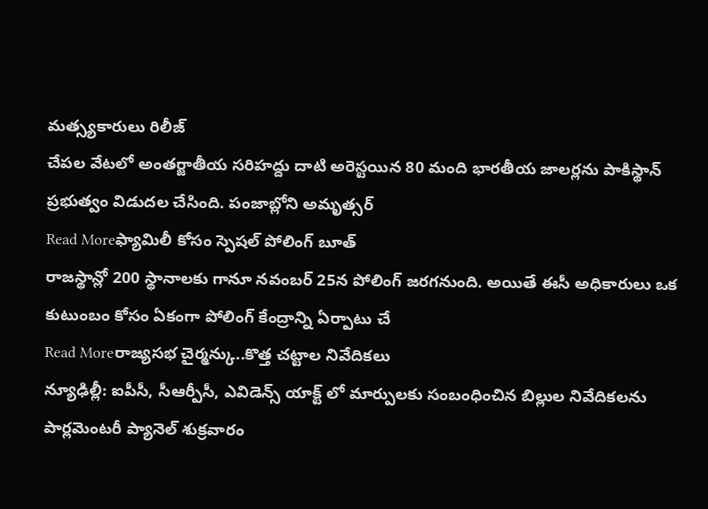మత్స్యకారులు రిలీజ్
చేపల వేటలో అంతర్జాతీయ సరిహద్దు దాటి అరెస్టయిన 80 మంది భారతీయ జాలర్లను పాకిస్థాన్ ప్రభుత్వం విడుదల చేసింది. పంజాబ్లోని అమృత్సర్
Read Moreఫ్యామిలీ కోసం స్పెషల్ పోలింగ్ బూత్
రాజస్థాన్లో 200 స్థానాలకు గానూ నవంబర్ 25న పోలింగ్ జరగనుంది. అయితే ఈసీ అధికారులు ఒక కుటుంబం కోసం ఏకంగా పోలింగ్ కేంద్రాన్ని ఏర్పాటు చే
Read Moreరాజ్యసభ చైర్మన్కు..కొత్త చట్టాల నివేదికలు
న్యూఢిల్లీ: ఐపీసీ, సీఆర్పీసీ, ఎవిడెన్స్ యాక్ట్ లో మార్పులకు సంబంధించిన బిల్లుల నివేదికలను పార్లమెంటరీ ప్యానెల్ శుక్రవారం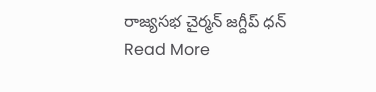రాజ్యసభ చైర్మన్ జగ్దీప్ ధన్
Read More